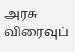அரசு விரைவுப்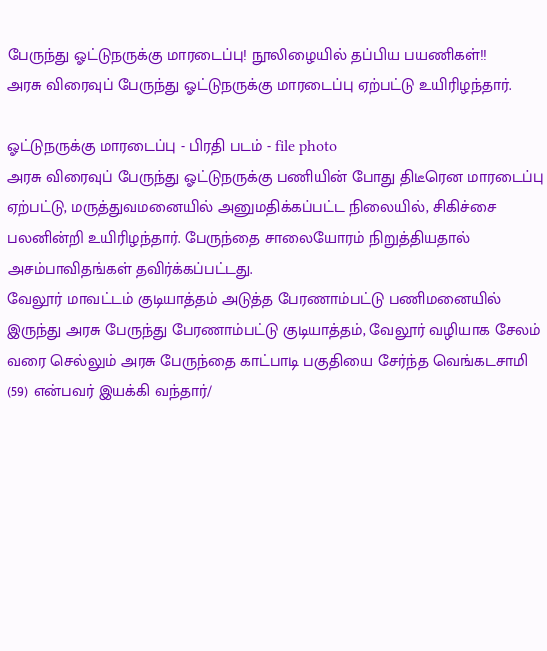பேருந்து ஓட்டுநருக்கு மாரடைப்பு! நூலிழையில் தப்பிய பயணிகள்!!
அரசு விரைவுப் பேருந்து ஓட்டுநருக்கு மாரடைப்பு ஏற்பட்டு உயிரிழந்தார்.

ஓட்டுநருக்கு மாரடைப்பு - பிரதி படம் - file photo
அரசு விரைவுப் பேருந்து ஓட்டுநருக்கு பணியின் போது திடீரென மாரடைப்பு ஏற்பட்டு, மருத்துவமனையில் அனுமதிக்கப்பட்ட நிலையில், சிகிச்சை பலனின்றி உயிரிழந்தார். பேருந்தை சாலையோரம் நிறுத்தியதால் அசம்பாவிதங்கள் தவிர்க்கப்பட்டது.
வேலூர் மாவட்டம் குடியாத்தம் அடுத்த பேரணாம்பட்டு பணிமனையில் இருந்து அரசு பேருந்து பேரணாம்பட்டு குடியாத்தம், வேலூர் வழியாக சேலம் வரை செல்லும் அரசு பேருந்தை காட்பாடி பகுதியை சேர்ந்த வெங்கடசாமி (59) என்பவர் இயக்கி வந்தார்/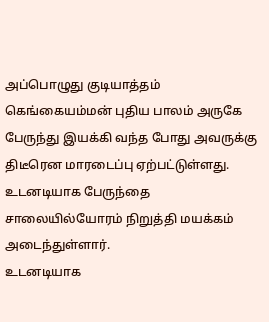அப்பொழுது குடியாத்தம் கெங்கையம்மன் புதிய பாலம் அருகே பேருந்து இயக்கி வந்த போது அவருக்கு திடீரென மாரடைப்பு ஏற்பட்டுள்ளது. உடனடியாக பேருந்தை சாலையில்யோரம் நிறுத்தி மயக்கம் அடைந்துள்ளார்.
உடனடியாக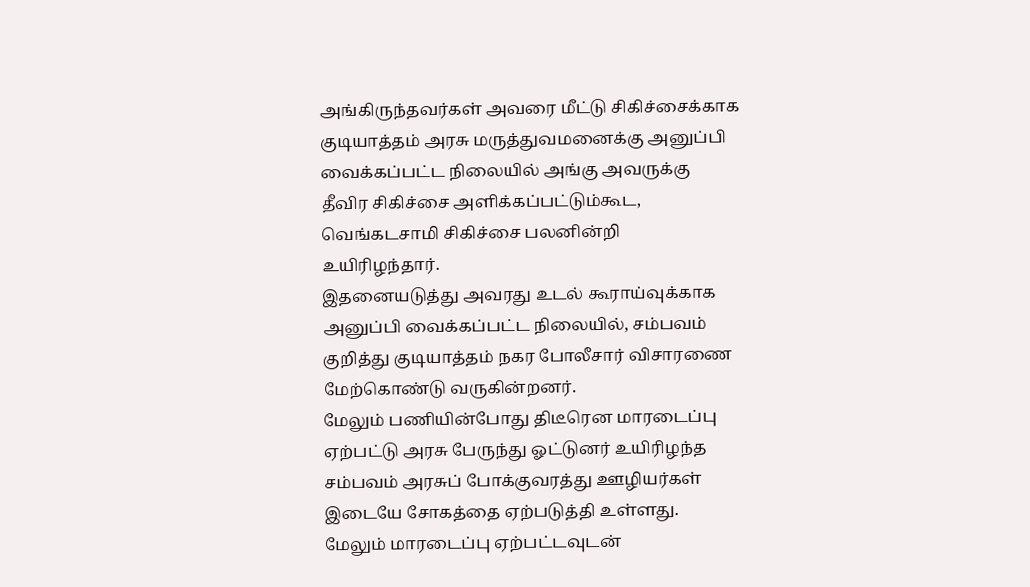அங்கிருந்தவர்கள் அவரை மீட்டு சிகிச்சைக்காக குடியாத்தம் அரசு மருத்துவமனைக்கு அனுப்பி வைக்கப்பட்ட நிலையில் அங்கு அவருக்கு தீவிர சிகிச்சை அளிக்கப்பட்டும்கூட, வெங்கடசாமி சிகிச்சை பலனின்றி உயிரிழந்தார்.
இதனையடுத்து அவரது உடல் கூராய்வுக்காக அனுப்பி வைக்கப்பட்ட நிலையில், சம்பவம் குறித்து குடியாத்தம் நகர போலீசார் விசாரணை மேற்கொண்டு வருகின்றனர்.
மேலும் பணியின்போது திடீரென மாரடைப்பு ஏற்பட்டு அரசு பேருந்து ஓட்டுனர் உயிரிழந்த சம்பவம் அரசுப் போக்குவரத்து ஊழியர்கள் இடையே சோகத்தை ஏற்படுத்தி உள்ளது.
மேலும் மாரடைப்பு ஏற்பட்டவுடன்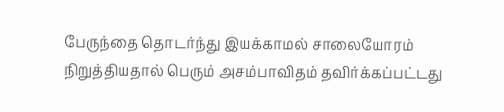பேருந்தை தொடர்ந்து இயக்காமல் சாலையோரம் நிறுத்தியதால் பெரும் அசம்பாவிதம் தவிர்க்கப்பட்டது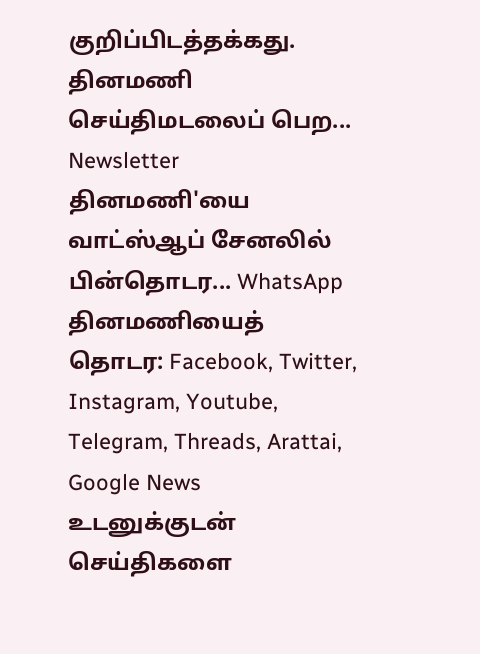குறிப்பிடத்தக்கது.
தினமணி செய்திமடலைப் பெற... Newsletter
தினமணி'யை வாட்ஸ்ஆப் சேனலில் பின்தொடர... WhatsApp
தினமணியைத் தொடர: Facebook, Twitter, Instagram, Youtube, Telegram, Threads, Arattai, Google News
உடனுக்குடன் செய்திகளை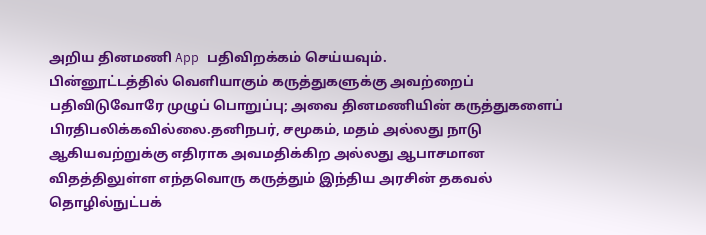அறிய தினமணி App பதிவிறக்கம் செய்யவும்.
பின்னூட்டத்தில் வெளியாகும் கருத்துகளுக்கு அவற்றைப் பதிவிடுவோரே முழுப் பொறுப்பு; அவை தினமணியின் கருத்துகளைப் பிரதிபலிக்கவில்லை.தனிநபர், சமூகம், மதம் அல்லது நாடு ஆகியவற்றுக்கு எதிராக அவமதிக்கிற அல்லது ஆபாசமான விதத்திலுள்ள எந்தவொரு கருத்தும் இந்திய அரசின் தகவல் தொழில்நுட்பக்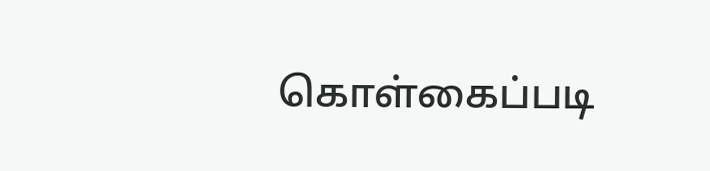கொள்கைப்படி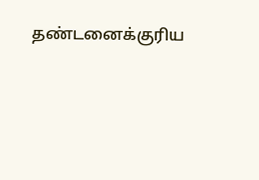தண்டனைக்குரிய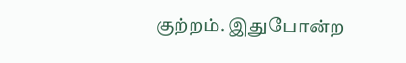குற்றம். இதுபோன்ற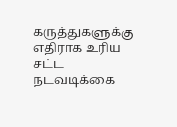கருத்துகளுக்கு எதிராக உரிய சட்ட நடவடிக்கை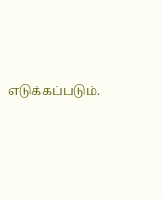எடுக்கப்படும்.